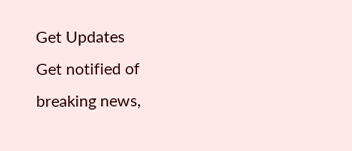Get Updates
Get notified of breaking news,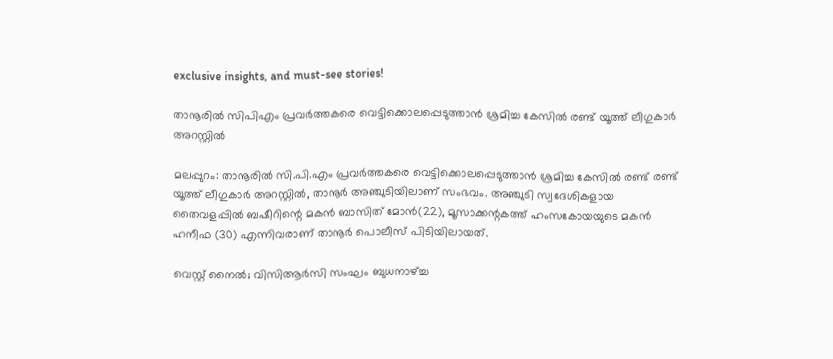exclusive insights, and must-see stories!

താനൂരില്‍ സിപിഎം പ്രവര്‍ത്തകരെ വെട്ടിക്കൊലപ്പെടുത്താന്‍ ശ്രമിച്ച കേസില്‍ രണ്ട് യൂത്ത് ലീഗുകാര്‍ അറസ്റ്റില്‍

മലപ്പുറം: താനൂരില്‍ സി.പി.എം പ്രവര്‍ത്തകരെ വെട്ടിക്കൊലപ്പെടുത്താന്‍ ശ്രമിച്ച കേസില്‍ രണ്ട് രണ്ട് യൂത്ത് ലീഗുകാര്‍ അറസ്റ്റില്‍, താനൂര്‍ അഞ്ചുടിയിലാണ് സംഭവം. അഞ്ചുടി സ്വദേശികളായ തൈവളപ്പില്‍ ബഷീറിന്റെ മകന്‍ ബാസിത് മോന്‍(22), മൂസാക്കന്റകത്ത് ഹംസകോയയുടെ മകന്‍ ഹനീഫ (30) എന്നിവരാണ് താനൂര്‍ പൊലീസ് പിടിയിലായത്.

വെസ്റ്റ് നൈല്‍; വിസിആര്‍സി സംഘം ബുധനാഴ്ച്ച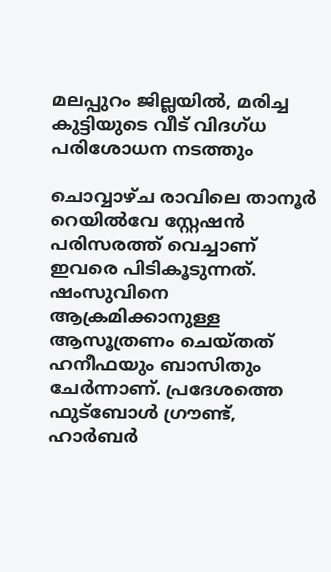മലപ്പുറം ജില്ലയില്‍, മരിച്ച കുട്ടിയുടെ വീട് വിദഗ്ധ പരിശോധന നടത്തും

ചൊവ്വാഴ്ച രാവിലെ താനൂര്‍ റെയില്‍വേ സ്റ്റേഷന്‍ പരിസരത്ത് വെച്ചാണ് ഇവരെ പിടികൂടുന്നത്. ഷംസുവിനെ ആക്രമിക്കാനുള്ള ആസൂത്രണം ചെയ്തത് ഹനീഫയും ബാസിതും ചേര്‍ന്നാണ്. പ്രദേശത്തെ ഫുട്‌ബോള്‍ ഗ്രൗണ്ട്, ഹാര്‍ബര്‍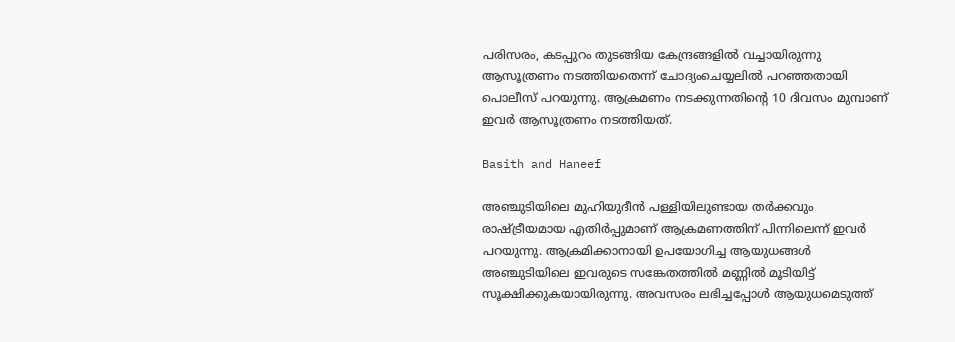പരിസരം, കടപ്പുറം തുടങ്ങിയ കേന്ദ്രങ്ങളില്‍ വച്ചായിരുന്നു ആസൂത്രണം നടത്തിയതെന്ന് ചോദ്യംചെയ്യലില്‍ പറഞ്ഞതായി പൊലീസ് പറയുന്നു. ആക്രമണം നടക്കുന്നതിന്റെ 10 ദിവസം മുമ്പാണ് ഇവര്‍ ആസൂത്രണം നടത്തിയത്.

Basith and Haneef

അഞ്ചുടിയിലെ മുഹിയുദീന്‍ പള്ളിയിലുണ്ടായ തര്‍ക്കവും രാഷ്ട്രീയമായ എതിര്‍പ്പുമാണ് ആക്രമണത്തിന് പിന്നിലെന്ന് ഇവര്‍ പറയുന്നു. ആക്രമിക്കാനായി ഉപയോഗിച്ച ആയുധങ്ങള്‍ അഞ്ചുടിയിലെ ഇവരുടെ സങ്കേതത്തില്‍ മണ്ണില്‍ മൂടിയിട്ട് സൂക്ഷിക്കുകയായിരുന്നു. അവസരം ലഭിച്ചപ്പോള്‍ ആയുധമെടുത്ത്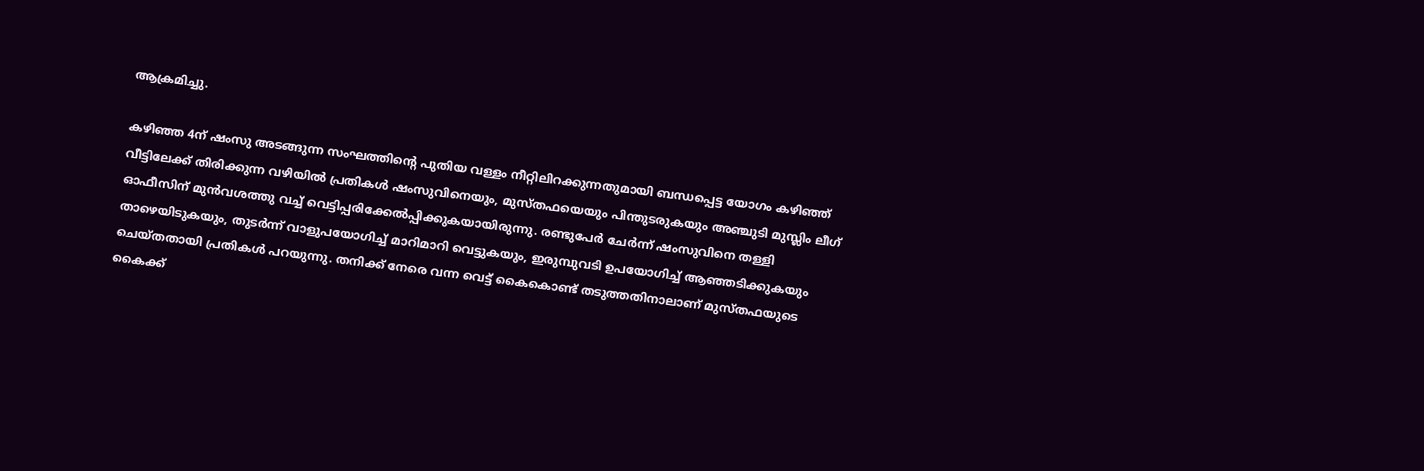ആക്രമിച്ചു.

കഴിഞ്ഞ 4ന് ഷംസു അടങ്ങുന്ന സംഘത്തിന്റെ പുതിയ വള്ളം നീറ്റിലിറക്കുന്നതുമായി ബന്ധപ്പെട്ട യോഗം കഴിഞ്ഞ് വീട്ടിലേക്ക് തിരിക്കുന്ന വഴിയില്‍ പ്രതികള്‍ ഷംസുവിനെയും, മുസ്തഫയെയും പിന്തുടരുകയും അഞ്ചുടി മുസ്ലിം ലീഗ് ഓഫീസിന് മുന്‍വശത്തു വച്ച് വെട്ടിപ്പരിക്കേല്‍പ്പിക്കുകയായിരുന്നു. രണ്ടുപേര്‍ ചേര്‍ന്ന് ഷംസുവിനെ തള്ളി താഴെയിടുകയും, തുടര്‍ന്ന് വാളുപയോഗിച്ച് മാറിമാറി വെട്ടുകയും, ഇരുമ്പുവടി ഉപയോഗിച്ച് ആഞ്ഞടിക്കുകയും ചെയ്തതായി പ്രതികള്‍ പറയുന്നു. തനിക്ക് നേരെ വന്ന വെട്ട് കൈകൊണ്ട് തടുത്തതിനാലാണ് മുസ്തഫയുടെ കൈക്ക്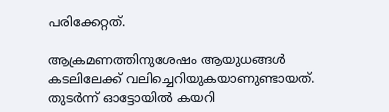പരിക്കേറ്റത്.

ആക്രമണത്തിനുശേഷം ആയുധങ്ങള്‍ കടലിലേക്ക് വലിച്ചെറിയുകയാണുണ്ടായത്. തുടര്‍ന്ന് ഓട്ടോയില്‍ കയറി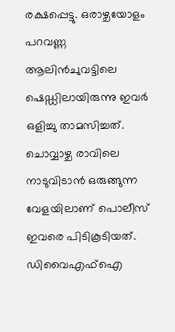രക്ഷപ്പെട്ടു. ഒരാഴ്ചയോളം പറവണ്ണ ആലിന്‍ചുവട്ടിലെ ഷെഡ്ഡിലായിരുന്നു ഇവര്‍ ഒളിച്ചു താമസിച്ചത്. ചൊവ്വാഴ്ച രാവിലെ നാടുവിടാന്‍ ഒരുങ്ങുന്ന വേളയിലാണ് പൊലീസ് ഇവരെ പിടികൂടിയത്. ഡിവൈഎഫ്‌ഐ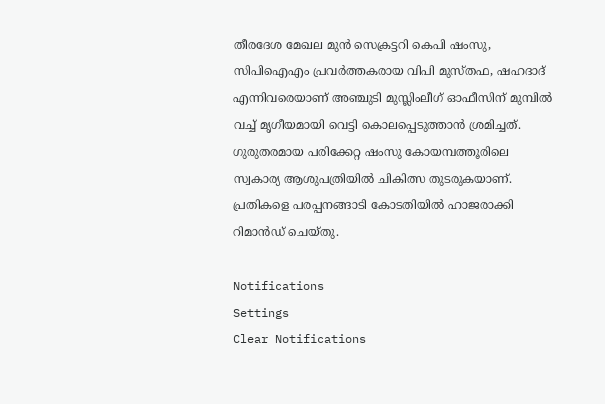തീരദേശ മേഖല മുന്‍ സെക്രട്ടറി കെപി ഷംസു, സിപിഐഎം പ്രവര്‍ത്തകരായ വിപി മുസ്തഫ, ഷഹദാദ് എന്നിവരെയാണ് അഞ്ചുടി മുസ്ലിംലീഗ് ഓഫീസിന് മുമ്പില്‍ വച്ച് മൃഗീയമായി വെട്ടി കൊലപ്പെടുത്താന്‍ ശ്രമിച്ചത്. ഗുരുതരമായ പരിക്കേറ്റ ഷംസു കോയമ്പത്തൂരിലെ സ്വകാര്യ ആശുപത്രിയില്‍ ചികിത്സ തുടരുകയാണ്. പ്രതികളെ പരപ്പനങ്ങാടി കോടതിയില്‍ ഹാജരാക്കി റിമാന്‍ഡ് ചെയ്തു.

Notifications
Settings
Clear Notifications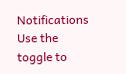Notifications
Use the toggle to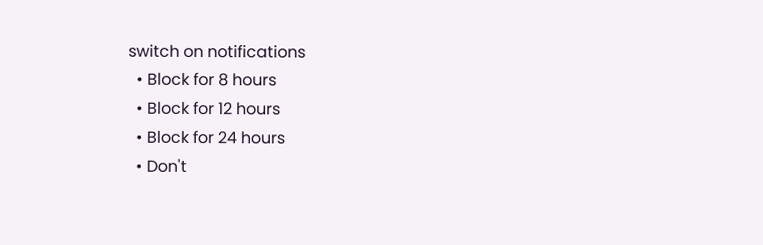switch on notifications
  • Block for 8 hours
  • Block for 12 hours
  • Block for 24 hours
  • Don't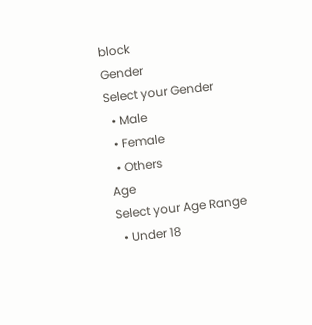block
Gender
Select your Gender
  • Male
  • Female
  • Others
Age
Select your Age Range
  • Under 18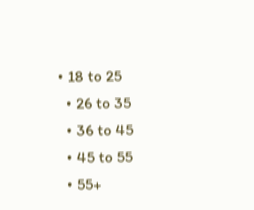• 18 to 25
  • 26 to 35
  • 36 to 45
  • 45 to 55
  • 55+